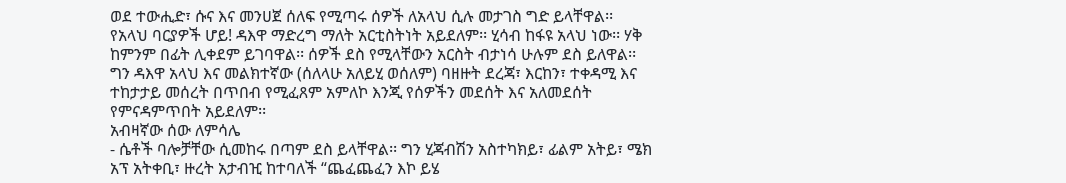ወደ ተውሒድ፣ ሱና እና መንሀጀ ሰለፍ የሚጣሩ ሰዎች ለአላህ ሲሉ መታገስ ግድ ይላቸዋል፡፡
የአላህ ባርያዎች ሆይ! ዳእዋ ማድረግ ማለት አርቲስትነት አይደለም፡፡ ሂሳብ ከፋዩ አላህ ነው፡፡ ሃቅ ከምንም በፊት ሊቀደም ይገባዋል፡፡ ሰዎች ደስ የሚላቸውን አርስት ብታነሳ ሁሉም ደስ ይለዋል፡፡ ግን ዳእዋ አላህ እና መልክተኛው (ሰለላሁ አለይሂ ወሰለም) ባዘዙት ደረጃ፣ እርከን፣ ተቀዳሚ እና ተከታታይ መሰረት በጥበብ የሚፈጸም አምለኮ እንጂ የሰዎችን መደሰት እና አለመደሰት የምናዳምጥበት አይደለም፡፡
አብዛኛው ሰው ለምሳሌ
- ሴቶች ባሎቻቸው ሲመከሩ በጣም ደስ ይላቸዋል፡፡ ግን ሂጃብሽን አስተካክይ፣ ፊልም አትይ፣ ሜክ አፕ አትቀቢ፣ ዙረት አታብዢ ከተባለች “ጨፈጨፈን እኮ ይሄ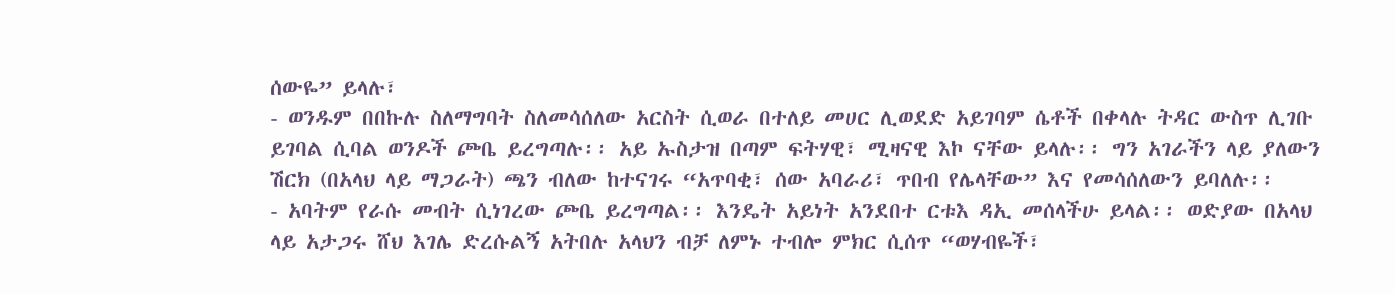ሰውዬ” ይላሉ፣
- ወንዱም በበኩሉ ስለማግባት ስለመሳሰለው አርስት ሲወራ በተለይ መሀር ሊወደድ አይገባም ሴቶች በቀላሉ ትዳር ውስጥ ሊገቡ ይገባል ሲባል ወንዶች ጮቤ ይረግጣሉ፡፡ አይ ኡስታዝ በጣም ፍትሃዊ፣ ሚዛናዊ እኮ ናቸው ይላሉ፡፡ ግን አገራችን ላይ ያለውን ሽርክ (በአላህ ላይ ማጋራት) ጫን ብለው ከተናገሩ “አጥባቂ፣ ሰው አባራሪ፣ ጥበብ የሌላቸው” እና የመሳሰለውን ይባለሉ፡፡
- አባትም የራሱ መብት ሲነገረው ጮቤ ይረግጣል፡፡ እንዴት አይነት አንደበተ ርቱእ ዳኢ መሰላችሁ ይላል፡፡ ወድያው በአላህ ላይ አታጋሩ ሸህ እገሌ ድረሱልኝ አትበሉ አላህን ብቻ ለምኑ ተብሎ ምክር ሲሰጥ “ወሃብዬች፣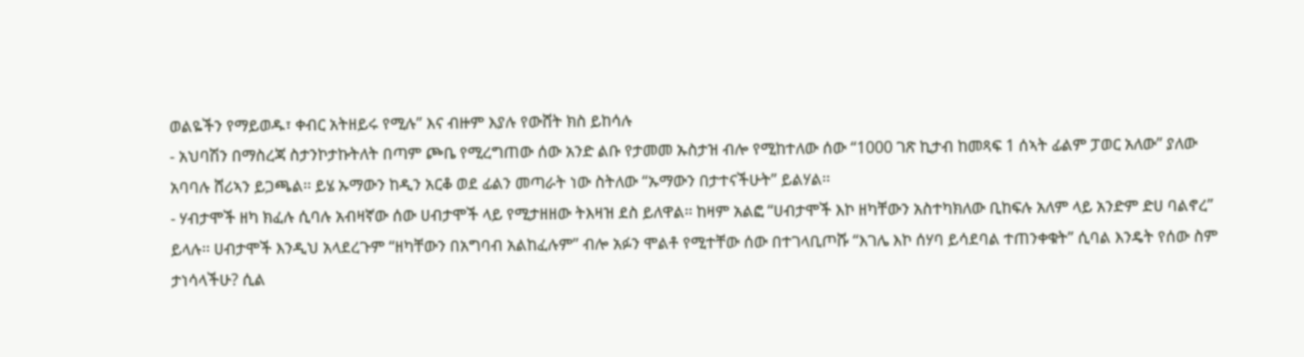ወልዬችን የማይወዱ፣ ቀብር አትዘይሩ የሚሉ” እና ብዙም እያሉ የውሸት ክስ ይከሳሉ
- አህባሽን በማስረጃ ስታንኮታኩትለት በጣም ጮቤ የሚረግጠው ሰው አንድ ልቡ የታመመ ኡስታዝ ብሎ የሚከተለው ሰው “1000 ገጽ ኪታብ ከመጻፍ 1 ሰኣት ፊልም ፓወር አለው” ያለው አባባሉ ሸሪኣን ይጋጫል፡፡ ይሄ ኡማውን ከዲን አርቆ ወደ ፊልን መጣራት ነው ስትለው “ኡማውን በታተናችሁት” ይልሃል፡፡
- ሃብታሞች ዘካ ክፈሉ ሲባሉ አብዛኛው ሰው ሀብታሞች ላይ የሚታዘዘው ትእዛዝ ደስ ይለዋል፡፡ ከዛም አልፎ “ሀብታሞች እኮ ዘካቸውን አስተካክለው ቢከፍሉ አለም ላይ አንድም ድሀ ባልኖረ” ይላሉ፡፡ ሀብታሞች እንዲህ አላደረጉም “ዘካቸውን በአግባብ አልከፈሉም” ብሎ አፉን ሞልቶ የሚተቸው ሰው በተገላቢጦሹ “እገሌ እኮ ሰሃባ ይሳደባል ተጠንቀቁት” ሲባል እንዴት የሰው ስም ታነሳላችሁ? ሲል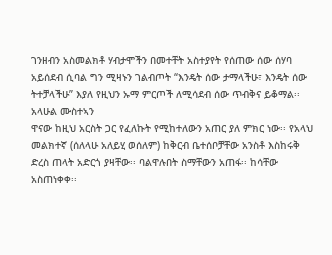ገንዘብን አስመልክቶ ሃብታሞችን በመተቸት አስተያየት የሰጠው ሰው ሰሃባ አይሰደብ ሲባል ግን ሚዛኑን ገልብጦት “እንዴት ሰው ታማላችሁ፣ እንዴት ሰው ትተቻላችሁ” እያለ የዚህን ኡማ ምርጦች ለሚሳደብ ሰው ጥብቅና ይቆማል፡፡ አላሁል ሙስተኣን
ዋናው ከዚህ አርስት ጋር የፈለኩት የሚከተለውን አጠር ያለ ምክር ነው፡፡ የአላህ መልክተኛ (ሰለላሁ አለይሂ ወሰለም) ከቅርብ ቤተሰቦቻቸው አንስቶ እስከሩቅ ድረስ ጠላት አድርጎ ያዛቸው፡፡ ባልዋሉበት ስማቸውን አጠፋ፡፡ ከሳቸው አስጠነቀቀ፡፡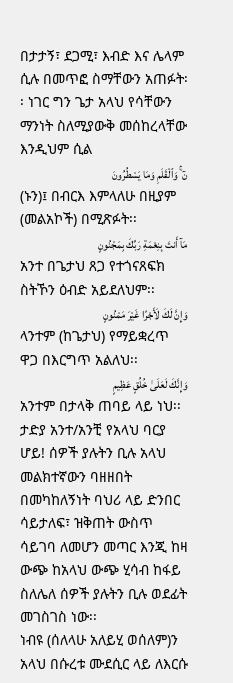በታታኝ፣ ደጋሚ፣ እብድ እና ሌላም ሲሉ በመጥፎ ስማቸውን አጠፉት፡፡ ነገር ግን ጌታ አላህ የሳቸውን ማንነት ስለሚያውቅ መሰከረላቸው እንዲህም ሲል
نٓ ۚ وَٱلْقَلَمِ وَمَا يَسْطُرُونَ
(ኑን)፤ በብርእ እምላለሁ በዚያም (መልአኮች) በሚጽፉት፡፡
مَآ أَنتَ بِنِعْمَةِ رَبِّكَ بِمَجْنُونٍ
አንተ በጌታህ ጸጋ የተጎናጸፍክ ስትኾን ዕብድ አይደለህም፡፡
وَإِنَّ لَكَ لَأَجْرًا غَيْرَ مَمْنُونٍ
ላንተም (ከጌታህ) የማይቋረጥ ዋጋ በእርግጥ አልለህ፡፡
وَإِنَّكَ لَعَلَىٰ خُلُقٍ عَظِيمٍ
አንተም በታላቅ ጠባይ ላይ ነህ፡፡
ታድያ አንተ/አንቺ የአላህ ባርያ ሆይ! ሰዎች ያሉትን ቢሉ አላህ መልክተኛውን ባዘዘበት በመካከለኝነት ባህሪ ላይ ድንበር ሳይታለፍ፣ ዝቅጠት ውስጥ ሳይገባ ለመሆን መጣር እንጂ ከዛ ውጭ ከአላህ ውጭ ሂሳብ ከፋይ ስለሌለ ሰዎች ያሉትን ቢሉ ወደፊት መገስገስ ነው፡፡
ነብዩ (ሰለላሁ አለይሂ ወሰለም)ን አላህ በሱረቱ ሙደሲር ላይ ለእርሱ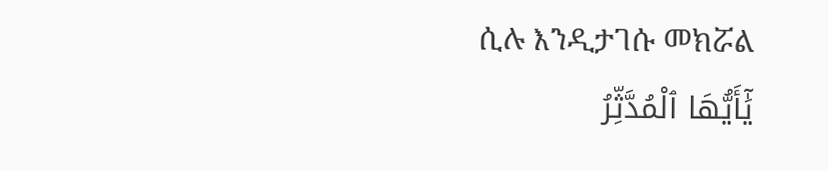ሲሉ እንዲታገሱ መክሯል
يَٰٓأَيُّهَا ٱلْمُدَّثِّرُ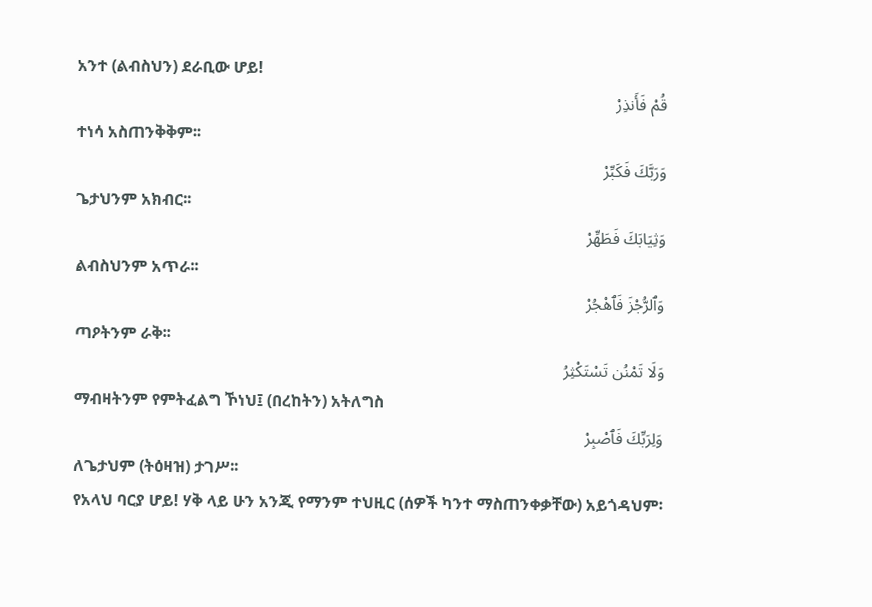አንተ (ልብስህን) ደራቢው ሆይ!
قُمْ فَأَنذِرْ
ተነሳ አስጠንቅቅም፡፡
وَرَبَّكَ فَكَبِّرْ
ጌታህንም አክብር፡፡
وَثِيَابَكَ فَطَهِّرْ
ልብስህንም አጥራ፡፡
وَٱلرُّجْزَ فَٱهْجُرْ
ጣዖትንም ራቅ፡፡
وَلَا تَمْنُن تَسْتَكْثِرُ
ማብዛትንም የምትፈልግ ኾነህ፤ (በረከትን) አትለግስ
وَلِرَبِّكَ فَٱصْبِرْ
ለጌታህም (ትዕዛዝ) ታገሥ፡፡
የአላህ ባርያ ሆይ! ሃቅ ላይ ሁን አንጂ የማንም ተህዚር (ሰዎች ካንተ ማስጠንቀቃቸው) አይጎዳህም፡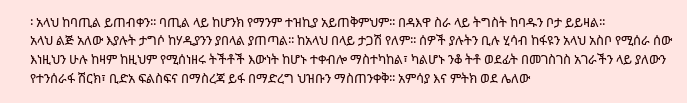፡ አላህ ከባጢል ይጠብቀን፡፡ ባጢል ላይ ከሆንክ የማንም ተዝኪያ አይጠቅምህም፡፡ በዳእዋ ስራ ላይ ትግስት ከባዱን ቦታ ይይዛል፡፡
አላህ ልጅ አለው እያሉት ታግሶ ከሃዲያንን ያበላል ያጠጣል፡፡ ከአላህ በላይ ታጋሽ የለም፡፡ ሰዎች ያሉትን ቢሉ ሂሳብ ከፋዩን አላህ አስቦ የሚሰራ ሰው እነዚህን ሁሉ ከዛም ከዚህም የሚሰነዘሩ ትችቶች እውነት ከሆኑ ተቀብሎ ማስተካከል፣ ካልሆኑ ንቆ ትቶ ወደፊት በመገስገስ አገራችን ላይ ያለውን የተንሰራፋ ሽርክ፣ ቢድአ ፍልስፍና በማስረጃ ይፋ በማድረግ ህዝቡን ማስጠንቀቅ፡፡ አምሳያ እና ምትክ ወደ ሌለው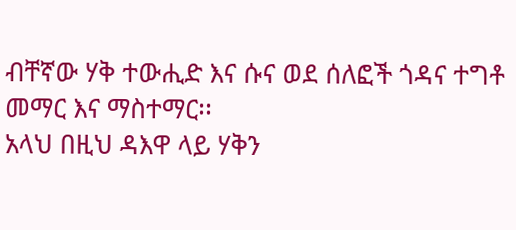ብቸኛው ሃቅ ተውሒድ እና ሱና ወደ ሰለፎች ጎዳና ተግቶ መማር እና ማስተማር፡፡
አላህ በዚህ ዳእዋ ላይ ሃቅን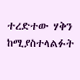ተረድተው ሃቅን ከሚያስተላልፉት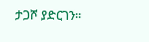ታጋሾ ያድርገን፡፡